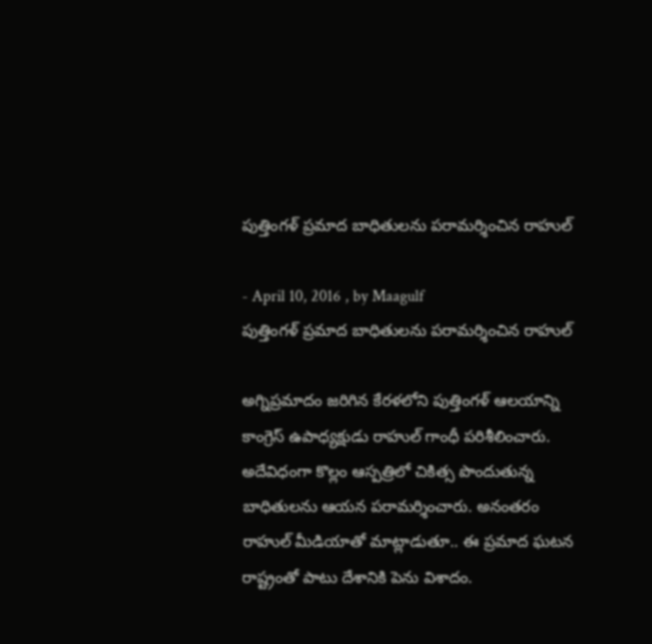పుత్తింగళ్‌ ప్రమాద బాధితులను పరామర్శించిన రాహుల్‌

- April 10, 2016 , by Maagulf
పుత్తింగళ్‌ ప్రమాద బాధితులను పరామర్శించిన రాహుల్‌

అగ్నిప్రమాదం జరిగిన కేరళలోని పుత్తింగళ్‌ ఆలయాన్ని కాంగ్రెస్ ఉపాధ్యక్షుడు రాహుల్ గాంధీ పరిశీలించారు. అదేవిధంగా కొల్లం ఆస్పత్రిలో చికిత్స పొందుతున్న బాధితులను ఆయన పరామర్శించారు. అనంతరం రాహుల్ మీడియాతో మాట్లాడుతూ.. ఈ ప్రమాద ఘటన రాష్ట్రంతో పాటు దేశానికి పెను విశాదం.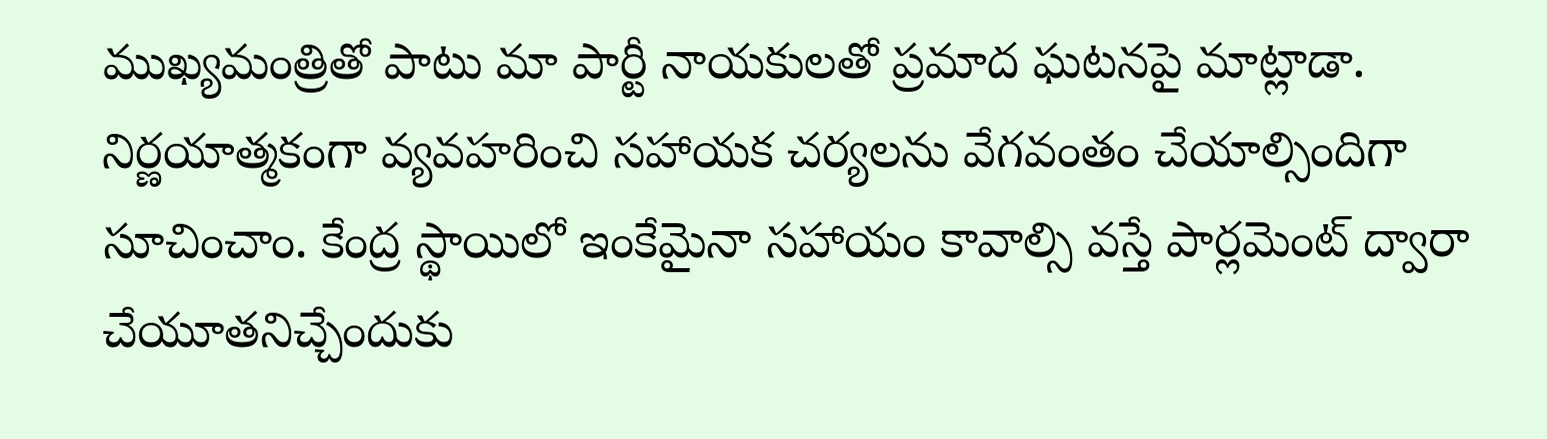ముఖ్యమంత్రితో పాటు మా పార్టీ నాయకులతో ప్రమాద ఘటనపై మాట్లాడా. నిర్ణయాత్మకంగా వ్యవహరించి సహాయక చర్యలను వేగవంతం చేయాల్సిందిగా సూచించాం. కేంద్ర స్థాయిలో ఇంకేమైనా సహాయం కావాల్సి వస్తే పార్లమెంట్ ద్వారా చేయూతనిచ్చేందుకు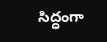సిద్ధంగా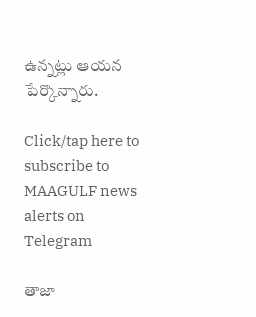ఉన్నట్లు ఆయన పేర్కొన్నారు.

Click/tap here to subscribe to MAAGULF news alerts on Telegram

తాజా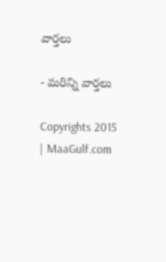వార్తలు

- మరిన్ని వార్తలు

Copyrights 2015 | MaaGulf.com